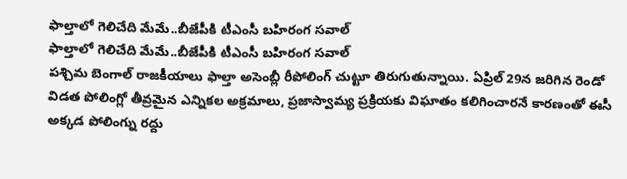ఫాల్తాలో గెలిచేది మేమే..బీజేపీకి టీఎంసీ బహిరంగ సవాల్
ఫాల్తాలో గెలిచేది మేమే..బీజేపీకి టీఎంసీ బహిరంగ సవాల్
పశ్చిమ బెంగాల్ రాజకీయాలు ఫాల్తా అసెంబ్లీ రీపోలింగ్ చుట్టూ తిరుగుతున్నాయి. ఏప్రిల్ 29న జరిగిన రెండో విడత పోలింగ్లో తీవ్రమైన ఎన్నికల అక్రమాలు, ప్రజాస్వామ్య ప్రక్రియకు విఘాతం కలిగించారనే కారణంతో ఈసీ అక్కడ పోలింగ్ను రద్దు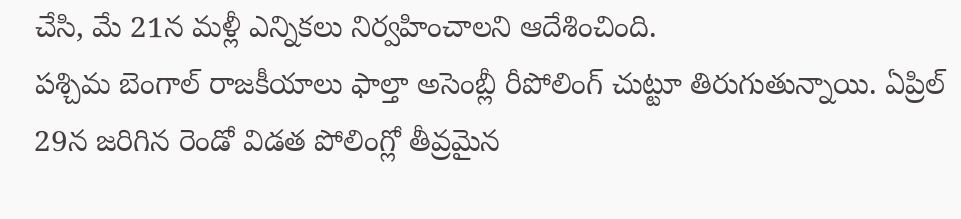చేసి, మే 21న మళ్లీ ఎన్నికలు నిర్వహించాలని ఆదేశించింది.
పశ్చిమ బెంగాల్ రాజకీయాలు ఫాల్తా అసెంబ్లీ రీపోలింగ్ చుట్టూ తిరుగుతున్నాయి. ఏప్రిల్ 29న జరిగిన రెండో విడత పోలింగ్లో తీవ్రమైన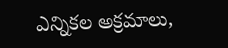ఎన్నికల అక్రమాలు,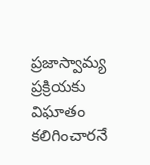ప్రజాస్వామ్య ప్రక్రియకు విఘాతం కలిగించారనే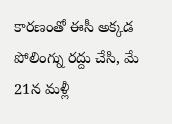కారణంతో ఈసీ అక్కడ పోలింగ్ను రద్దు చేసి, మే 21న మళ్లీ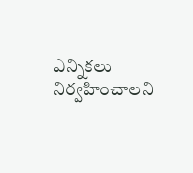ఎన్నికలు నిర్వహించాలని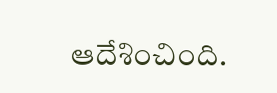ఆదేశించింది.